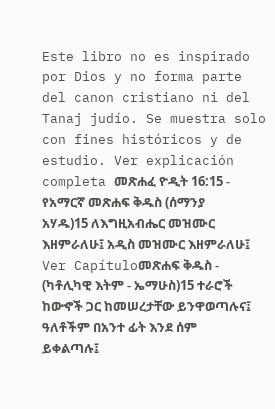Este libro no es inspirado por Dios y no forma parte del canon cristiano ni del Tanaj judío. Se muestra solo con fines históricos y de estudio. Ver explicación completa መጽሐፈ ዮዲት 16:15 - የአማርኛ መጽሐፍ ቅዱስ (ሰማንያ አሃዱ)15 ለእግዚአብሔር መዝሙር እዘምራለሁ፤ አዲስ መዝሙር እዘምራለሁ፤ Ver Capítuloመጽሐፍ ቅዱስ - (ካቶሊካዊ እትም - ኤማሁስ)15 ተራሮች ከውኆች ጋር ከመሠረታቸው ይንዋወጣሉና፤ ዓለቶችም በአንተ ፊት እንደ ሰም ይቀልጣሉ፤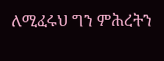ለሚፈሩህ ግን ምሕረትን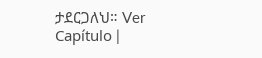ታደርጋለህ። Ver Capítulo |